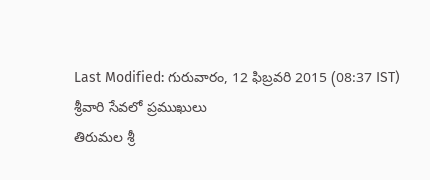Last Modified: గురువారం, 12 ఫిబ్రవరి 2015 (08:37 IST)
శ్రీవారి సేవలో ప్రముఖులు
తిరుమల శ్రీ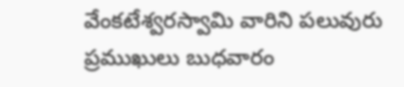వేంకటేశ్వరస్వామి వారిని పలువురు ప్రముఖులు బుధవారం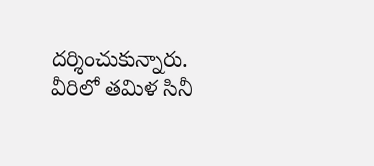దర్శించుకున్నారు. వీరిలో తమిళ సినీ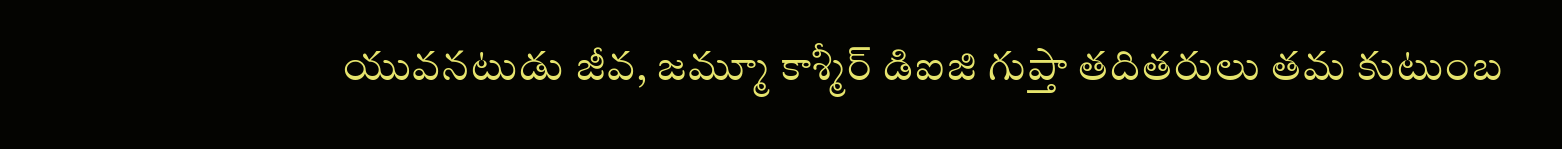యువనటుడు జీవ, జమ్మూ కాశ్మీర్ డిఐజి గుప్తా తదితరులు తమ కుటుంబ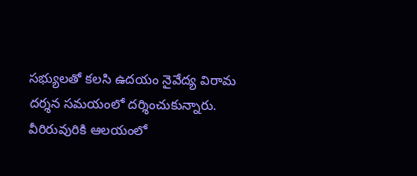సభ్యులతో కలసి ఉదయం నైవేద్య విరామ దర్శన సమయంలో దర్శించుకున్నారు. వీరిరువురికి ఆలయంలో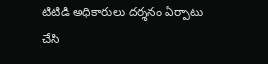టిటిడి అధికారులు దర్శనం ఏర్పాటు చేసి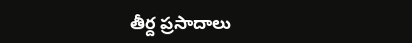తీర్ద ప్రసాదాలు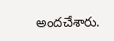అందచేశారు.